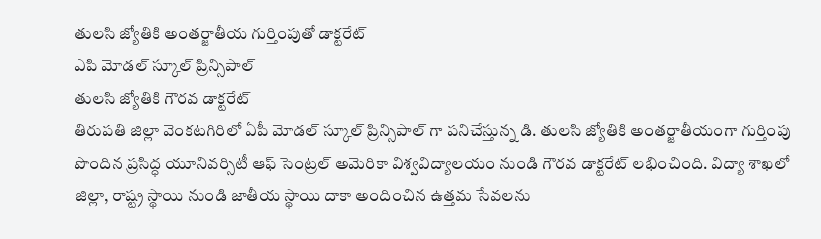తులసి జ్యోతికి అంతర్జాతీయ గుర్తింపుతో డాక్టరేట్
ఎపి మోడల్ స్కూల్ ప్రిన్సిపాల్
తులసి జ్యోతికి గౌరవ డాక్టరేట్
తిరుపతి జిల్లా వెంకటగిరిలో ఏపీ మోడల్ స్కూల్ ప్రిన్సిపాల్ గా పనిచేస్తున్న డి. తులసి జ్యోతికి అంతర్జాతీయంగా గుర్తింపు పొందిన ప్రసిద్ధ యూనివర్సిటీ ఆఫ్ సెంట్రల్ అమెరికా విశ్వవిద్యాలయం నుండి గౌరవ డాక్టరేట్ లభించింది. విద్యా శాఖలో జిల్లా, రాష్ట్ర స్థాయి నుండి జాతీయ స్థాయి దాకా అందించిన ఉత్తమ సేవలను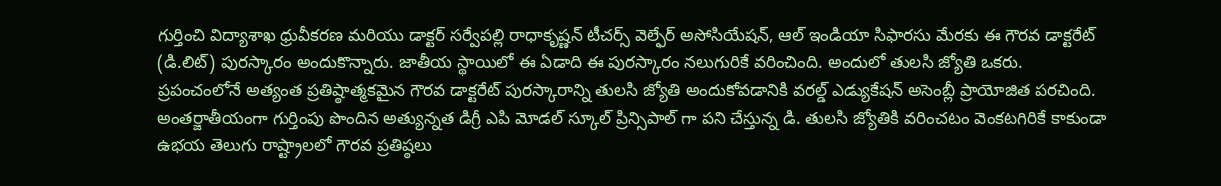గుర్తించి విద్యాశాఖ ధ్రువీకరణ మరియు డాక్టర్ సర్వేపల్లి రాధాకృష్ణన్ టీచర్స్ వెల్ఫేర్ అసోసియేషన్, ఆల్ ఇండియా సిఫారసు మేరకు ఈ గౌరవ డాక్టరేట్ (డి.లిట్) పురస్కారం అందుకొన్నారు. జాతీయ స్థాయిలో ఈ ఏడాది ఈ పురస్కారం నలుగురికే వరించింది. అందులో తులసి జ్యోతి ఒకరు.
ప్రపంచంలోనే అత్యంత ప్రతిష్ఠాత్మకమైన గౌరవ డాక్టరేట్ పురస్కారాన్ని తులసి జ్యోతి అందుకోవడానికి వరల్డ్ ఎడ్యుకేషన్ అసెంబ్లీ ప్రాయోజిత పరచింది. అంతర్జాతీయంగా గుర్తింపు పొందిన అత్యున్నత డిగ్రీ ఎపి మోడల్ స్కూల్ ప్రిన్సిపాల్ గా పని చేస్తున్న డి. తులసి జ్యోతికి వరించటం వెంకటగిరికే కాకుండా ఉభయ తెలుగు రాష్ట్రాలలో గౌరవ ప్రతిష్ఠలు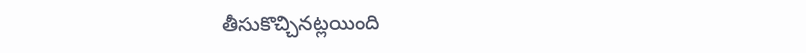తీసుకొచ్చినట్లయింది